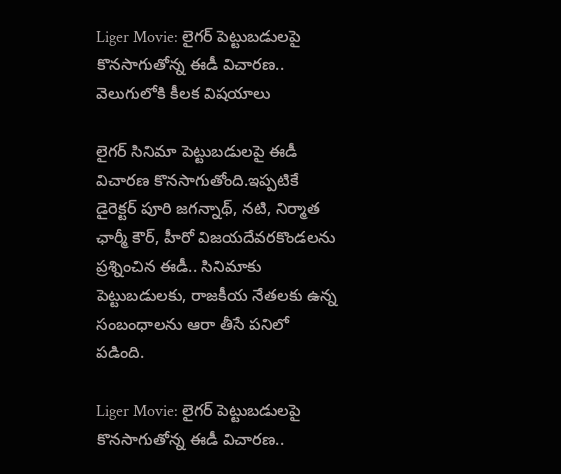Liger Movie: లైగర్‌ పెట్టుబడులపై కొనసాగుతోన్న ఈడీ విచారణ.. వెలుగులోకి కీలక విషయాలు

లైగర్‌ సినిమా పెట్టుబడులపై ఈడీ విచారణ కొనసాగుతోంది.ఇప్పటికే డైరెక్టర్‌ పూరి జగన్నాథ్‌, నటి, నిర్మాత ఛార్మీ కౌర్‌, హీరో విజయదేవరకొండలను ప్రశ్నించిన ఈడీ.. సినిమాకు పెట్టుబడులకు, రాజకీయ నేతలకు ఉన్న సంబంధాలను ఆరా తీసే పనిలో పడింది.

Liger Movie: లైగర్‌ పెట్టుబడులపై కొనసాగుతోన్న ఈడీ విచారణ..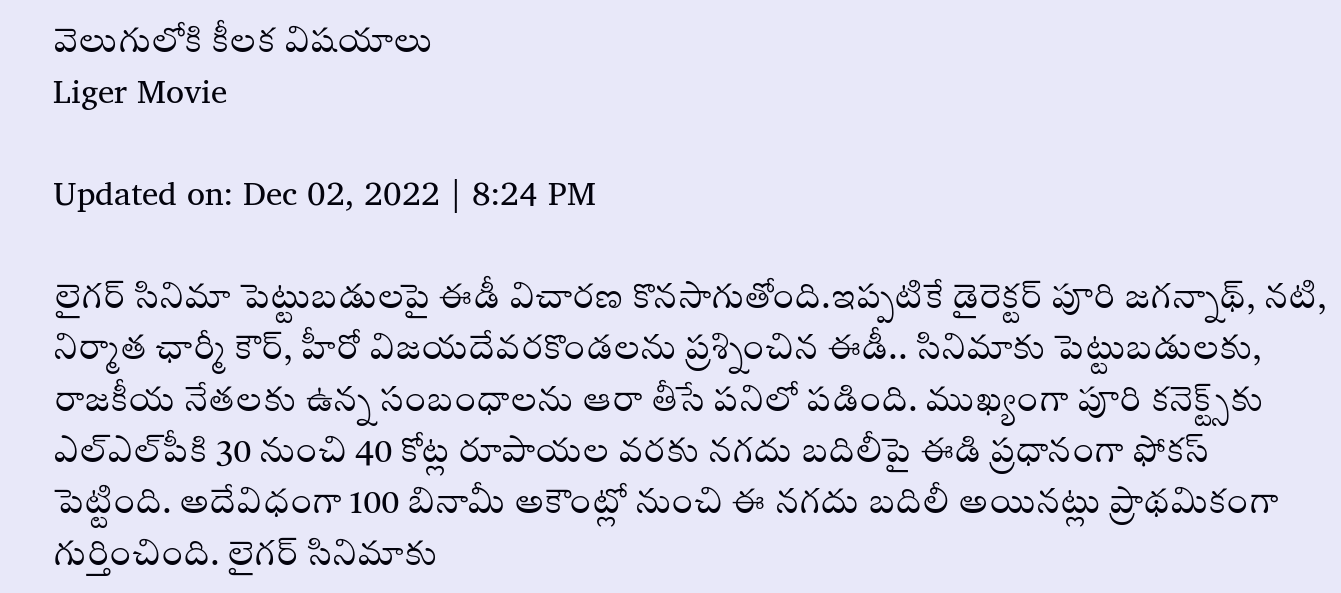వెలుగులోకి కీలక విషయాలు
Liger Movie

Updated on: Dec 02, 2022 | 8:24 PM

లైగర్‌ సినిమా పెట్టుబడులపై ఈడీ విచారణ కొనసాగుతోంది.ఇప్పటికే డైరెక్టర్‌ పూరి జగన్నాథ్‌, నటి, నిర్మాత ఛార్మీ కౌర్‌, హీరో విజయదేవరకొండలను ప్రశ్నించిన ఈడీ.. సినిమాకు పెట్టుబడులకు, రాజకీయ నేతలకు ఉన్న సంబంధాలను ఆరా తీసే పనిలో పడింది. ముఖ్యంగా పూరి కనెక్ట్స్‌కు ఎల్ఎల్‌పీకి 30 నుంచి 40 కోట్ల రూపాయల వరకు నగదు బదిలీపై ఈడి ప్రధానంగా ఫోకస్ పెట్టింది. అదేవిధంగా 100 బినామీ అకౌంట్లో నుంచి ఈ నగదు బదిలీ అయినట్లు ప్రాథమికంగా గుర్తించింది. లైగర్ సినిమాకు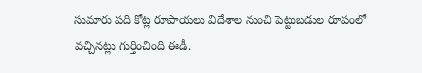సుమారు పది కోట్ల రూపాయలు విదేశాల నుంచి పెట్టుబడుల రూపంలో వచ్చినట్లు గుర్తించింది ఈడీ.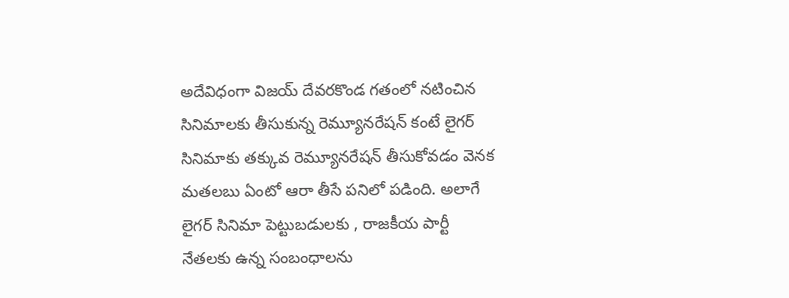అదేవిధంగా విజయ్ దేవరకొండ గతంలో నటించిన సినిమాలకు తీసుకున్న రెమ్యూనరేషన్ కంటే లైగర్ సినిమాకు తక్కువ రెమ్యూనరేషన్ తీసుకోవడం వెనక మతలబు ఏంటో ఆరా తీసే పనిలో పడింది. అలాగే లైగర్ సినిమా పెట్టుబడులకు , రాజకీయ పార్టీ నేతలకు ఉన్న సంబంధాలను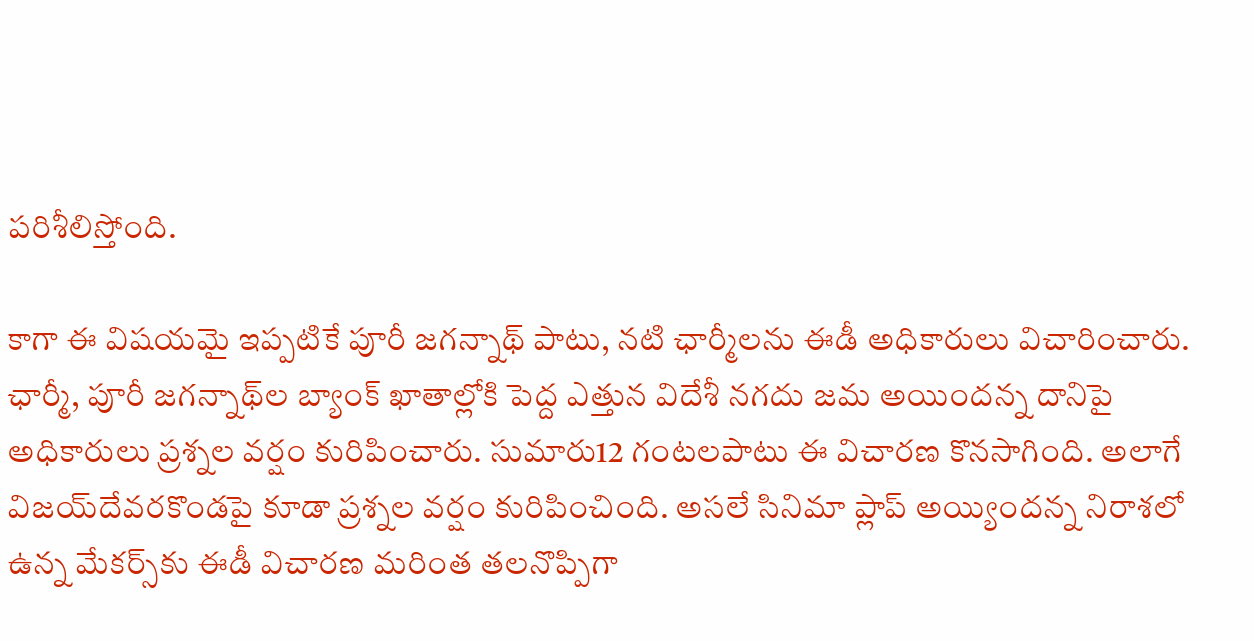పరిశీలిస్తోంది.

కాగా ఈ విషయమై ఇప్పటికే పూరీ జగన్నాథ్‌ పాటు, నటి ఛార్మీలను ఈడీ అధికారులు విచారించారు. ఛార్మీ, పూరీ జగన్నాథ్‌ల బ్యాంక్ ఖాతాల్లోకి పెద్ద ఎత్తున విదేశీ నగదు జమ అయిందన్న దానిపై అధికారులు ప్రశ్నల వర్షం కురిపించారు. సుమారు12 గంటలపాటు ఈ విచారణ కొనసాగింది. అలాగే విజయ్‌దేవరకొండపై కూడా ప్రశ్నల వర్షం కురిపించింది. అసలే సినిమా ప్లాప్‌ అయ్యిందన్న నిరాశలో ఉన్న మేకర్స్‌కు ఈడీ విచారణ మరింత తలనొప్పిగా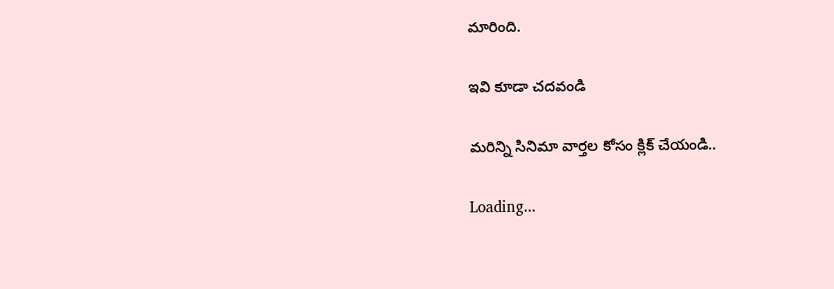మారింది.

ఇవి కూడా చదవండి

మరిన్ని సినిమా వార్తల కోసం క్లిక్ చేయండి..

Loading...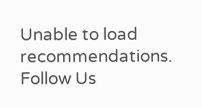Unable to load recommendations.
Follow Us